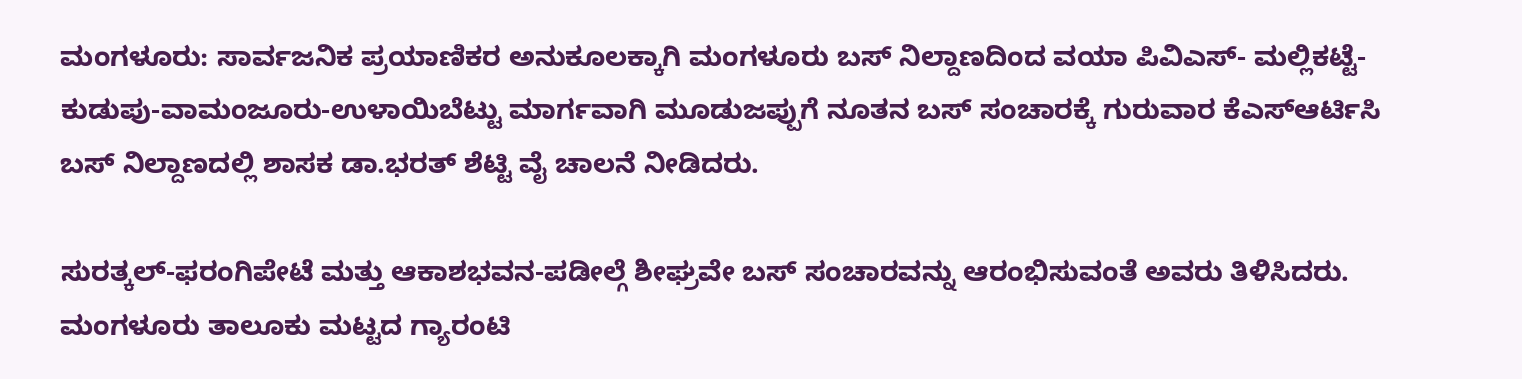ಮಂಗಳೂರು: ಸಾರ್ವಜನಿಕ ಪ್ರಯಾಣಿಕರ ಅನುಕೂಲಕ್ಕಾಗಿ ಮಂಗಳೂರು ಬಸ್ ನಿಲ್ದಾಣದಿಂದ ವಯಾ ಪಿವಿಎಸ್- ಮಲ್ಲಿಕಟ್ಟೆ-ಕುಡುಪು-ವಾಮಂಜೂರು-ಉಳಾಯಿಬೆಟ್ಟು ಮಾರ್ಗವಾಗಿ ಮೂಡುಜಪ್ಪುಗೆ ನೂತನ ಬಸ್ ಸಂಚಾರಕ್ಕೆ ಗುರುವಾರ ಕೆಎಸ್ಆರ್ಟಿಸಿ ಬಸ್ ನಿಲ್ದಾಣದಲ್ಲಿ ಶಾಸಕ ಡಾ.ಭರತ್ ಶೆಟ್ಟಿ ವೈ ಚಾಲನೆ ನೀಡಿದರು.

ಸುರತ್ಕಲ್-ಫರಂಗಿಪೇಟೆ ಮತ್ತು ಆಕಾಶಭವನ-ಪಡೀಲ್ಗೆ ಶೀಘ್ರವೇ ಬಸ್ ಸಂಚಾರವನ್ನು ಆರಂಭಿಸುವಂತೆ ಅವರು ತಿಳಿಸಿದರು.
ಮಂಗಳೂರು ತಾಲೂಕು ಮಟ್ಟದ ಗ್ಯಾರಂಟಿ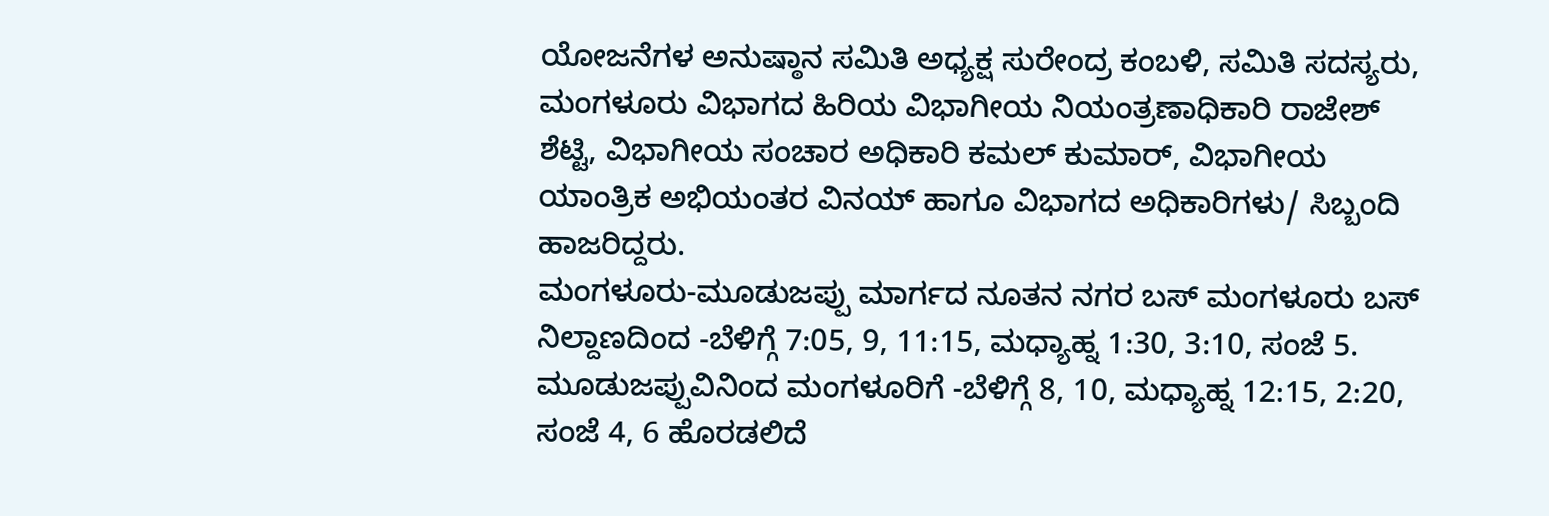ಯೋಜನೆಗಳ ಅನುಷ್ಠಾನ ಸಮಿತಿ ಅಧ್ಯಕ್ಷ ಸುರೇಂದ್ರ ಕಂಬಳಿ, ಸಮಿತಿ ಸದಸ್ಯರು, ಮಂಗಳೂರು ವಿಭಾಗದ ಹಿರಿಯ ವಿಭಾಗೀಯ ನಿಯಂತ್ರಣಾಧಿಕಾರಿ ರಾಜೇಶ್ ಶೆಟ್ಟಿ, ವಿಭಾಗೀಯ ಸಂಚಾರ ಅಧಿಕಾರಿ ಕಮಲ್ ಕುಮಾರ್, ವಿಭಾಗೀಯ ಯಾಂತ್ರಿಕ ಅಭಿಯಂತರ ವಿನಯ್ ಹಾಗೂ ವಿಭಾಗದ ಅಧಿಕಾರಿಗಳು/ ಸಿಬ್ಬಂದಿ ಹಾಜರಿದ್ದರು.
ಮಂಗಳೂರು-ಮೂಡುಜಪ್ಪು ಮಾರ್ಗದ ನೂತನ ನಗರ ಬಸ್ ಮಂಗಳೂರು ಬಸ್ ನಿಲ್ದಾಣದಿಂದ -ಬೆಳಿಗ್ಗೆ 7:05, 9, 11:15, ಮಧ್ಯಾಹ್ನ 1:30, 3:10, ಸಂಜೆ 5.
ಮೂಡುಜಪ್ಪುವಿನಿಂದ ಮಂಗಳೂರಿಗೆ -ಬೆಳಿಗ್ಗೆ 8, 10, ಮಧ್ಯಾಹ್ನ 12:15, 2:20, ಸಂಜೆ 4, 6 ಹೊರಡಲಿದೆ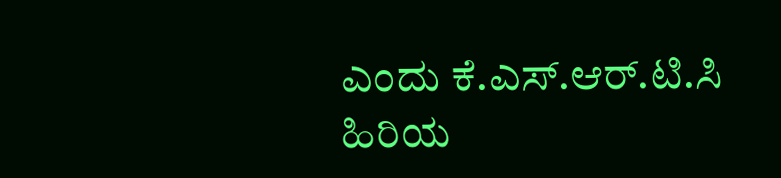ಎಂದು ಕೆ.ಎಸ್.ಆರ್.ಟಿ.ಸಿ ಹಿರಿಯ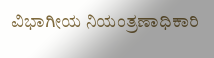ವಿಭಾಗೀಯ ನಿಯಂತ್ರಣಾಧಿಕಾರಿ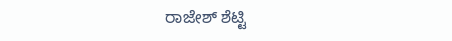ರಾಜೇಶ್ ಶೆಟ್ಟಿ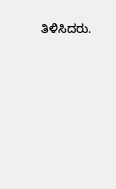ತಿಳಿಸಿದರು.